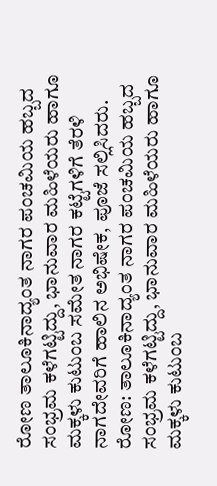ರೋಣ ತಾಲೂಕಿನಾದ್ಯಂತ ನಾಗರ ಪಂಚಮಿಯ ಹಬ್ಬದ ಸಂಭ್ರಮ ಕಳೆಗಟ್ಟಿದ್ದು, ಭಾನುವಾರ ಮಹಿಳೆಯರು ಹಾಗೂ ಮಕ್ಕಳು ಕುಟುಂಬ ಸಮೇತ ನಾಗರ ಕಟ್ಟೆಗಳಿಗೆ ತೆರಳಿ ನಾಗದೇವರಿಗೆ ಹಾಲಿನ ಅಭಿಷೇಕ, ಪೂಜೆ ಸಲ್ಲಿಸಿದರು.
ರೋಣ: ತಾಲೂಕಿನಾದ್ಯಂತ ನಾಗರ ಪಂಚಮಿಯ ಹಬ್ಬದ ಸಂಭ್ರಮ ಕಳೆಗಟ್ಟಿದ್ದು, ಭಾನುವಾರ ಮಹಿಳೆಯರು ಹಾಗೂ ಮಕ್ಕಳು ಕುಟುಂಬ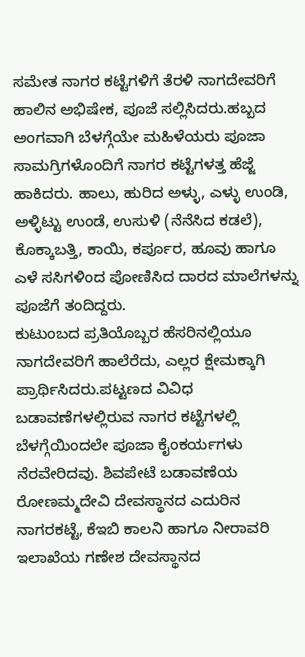ಸಮೇತ ನಾಗರ ಕಟ್ಟೆಗಳಿಗೆ ತೆರಳಿ ನಾಗದೇವರಿಗೆ ಹಾಲಿನ ಅಭಿಷೇಕ, ಪೂಜೆ ಸಲ್ಲಿಸಿದರು.ಹಬ್ಬದ ಅಂಗವಾಗಿ ಬೆಳಗ್ಗೆಯೇ ಮಹಿಳೆಯರು ಪೂಜಾ ಸಾಮಗ್ರಿಗಳೊಂದಿಗೆ ನಾಗರ ಕಟ್ಟೆಗಳತ್ತ ಹೆಜ್ಜೆ ಹಾಕಿದರು. ಹಾಲು, ಹುರಿದ ಅಳ್ಳು, ಎಳ್ಳು ಉಂಡಿ, ಅಳ್ಳಿಟ್ಟು ಉಂಡೆ, ಉಸುಳಿ (ನೆನೆಸಿದ ಕಡಲೆ), ಕೊಕ್ಕಾಬತ್ತಿ, ಕಾಯಿ, ಕರ್ಪೂರ, ಹೂವು ಹಾಗೂ ಎಳೆ ಸಸಿಗಳಿಂದ ಪೋಣಿಸಿದ ದಾರದ ಮಾಲೆಗಳನ್ನು ಪೂಜೆಗೆ ತಂದಿದ್ದರು.
ಕುಟುಂಬದ ಪ್ರತಿಯೊಬ್ಬರ ಹೆಸರಿನಲ್ಲಿಯೂ ನಾಗದೇವರಿಗೆ ಹಾಲೆರೆದು, ಎಲ್ಲರ ಕ್ಷೇಮಕ್ಕಾಗಿ ಪ್ರಾರ್ಥಿಸಿದರು.ಪಟ್ಟಣದ ವಿವಿಧ ಬಡಾವಣೆಗಳಲ್ಲಿರುವ ನಾಗರ ಕಟ್ಟೆಗಳಲ್ಲಿ ಬೆಳಗ್ಗೆಯಿಂದಲೇ ಪೂಜಾ ಕೈಂಕರ್ಯಗಳು ನೆರವೇರಿದವು. ಶಿವಪೇಟೆ ಬಡಾವಣೆಯ ರೋಣಮ್ಮದೇವಿ ದೇವಸ್ಥಾನದ ಎದುರಿನ ನಾಗರಕಟ್ಟೆ, ಕೆಇಬಿ ಕಾಲನಿ ಹಾಗೂ ನೀರಾವರಿ ಇಲಾಖೆಯ ಗಣೇಶ ದೇವಸ್ಥಾನದ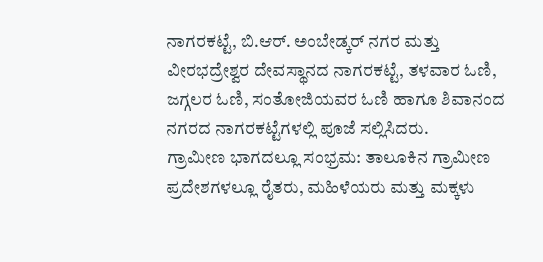ನಾಗರಕಟ್ಟೆ, ಬಿ.ಆರ್. ಅಂಬೇಡ್ಕರ್ ನಗರ ಮತ್ತು ವೀರಭದ್ರೇಶ್ವರ ದೇವಸ್ಥಾನದ ನಾಗರಕಟ್ಟೆ, ತಳವಾರ ಓಣಿ, ಜಗ್ಗಲರ ಓಣಿ, ಸಂತೋಜಿಯವರ ಓಣಿ ಹಾಗೂ ಶಿವಾನಂದ ನಗರದ ನಾಗರಕಟ್ಟೆಗಳಲ್ಲಿ ಪೂಜೆ ಸಲ್ಲಿಸಿದರು.
ಗ್ರಾಮೀಣ ಭಾಗದಲ್ಲೂ ಸಂಭ್ರಮ: ತಾಲೂಕಿನ ಗ್ರಾಮೀಣ ಪ್ರದೇಶಗಳಲ್ಲೂ ರೈತರು, ಮಹಿಳೆಯರು ಮತ್ತು ಮಕ್ಕಳು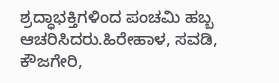ಶ್ರದ್ಧಾಭಕ್ತಿಗಳಿಂದ ಪಂಚಮಿ ಹಬ್ಬ ಆಚರಿಸಿದರು.ಹಿರೇಹಾಳ, ಸವಡಿ, ಕೌಜಗೇರಿ,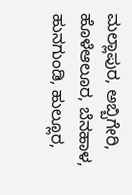ಮಲ್ಲಾಪುರ, ಅಬ್ಬಿಗೇರಿ, ಹೊಳೆಆಲೂರ, ಬೆನಹಾಳ, ಹುನಗುಂಡಿ, ಹುಲ್ಲೂರ,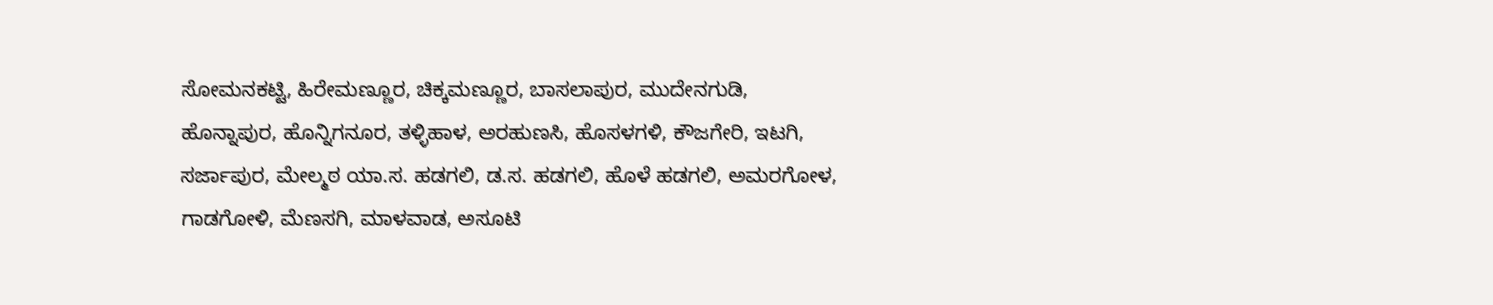ಸೋಮನಕಟ್ಟಿ, ಹಿರೇಮಣ್ಣೂರ, ಚಿಕ್ಕಮಣ್ಣೂರ, ಬಾಸಲಾಪುರ, ಮುದೇನಗುಡಿ, ಹೊನ್ನಾಪುರ, ಹೊನ್ನಿಗನೂರ, ತಳ್ಳಿಹಾಳ, ಅರಹುಣಸಿ, ಹೊಸಳಗಳಿ, ಕೌಜಗೇರಿ, ಇಟಗಿ, ಸರ್ಜಾಪುರ, ಮೇಲ್ಮಠ ಯಾ.ಸ. ಹಡಗಲಿ, ಡ.ಸ. ಹಡಗಲಿ, ಹೊಳೆ ಹಡಗಲಿ, ಅಮರಗೋಳ, ಗಾಡಗೋಳಿ, ಮೆಣಸಗಿ, ಮಾಳವಾಡ, ಅಸೂಟಿ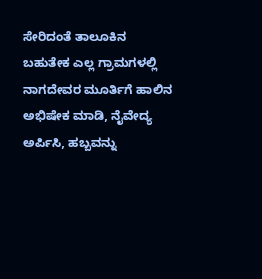ಸೇರಿದಂತೆ ತಾಲೂಕಿನ ಬಹುತೇಕ ಎಲ್ಲ ಗ್ರಾಮಗಳಲ್ಲಿ ನಾಗದೇವರ ಮೂರ್ತಿಗೆ ಹಾಲಿನ ಅಭಿಷೇಕ ಮಾಡಿ, ನೈವೇದ್ಯ ಅರ್ಪಿಸಿ, ಹಬ್ಬವನ್ನು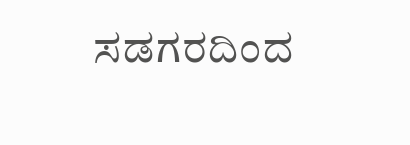ಸಡಗರದಿಂದ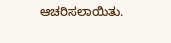ಆಚರಿಸಲಾಯಿತು.